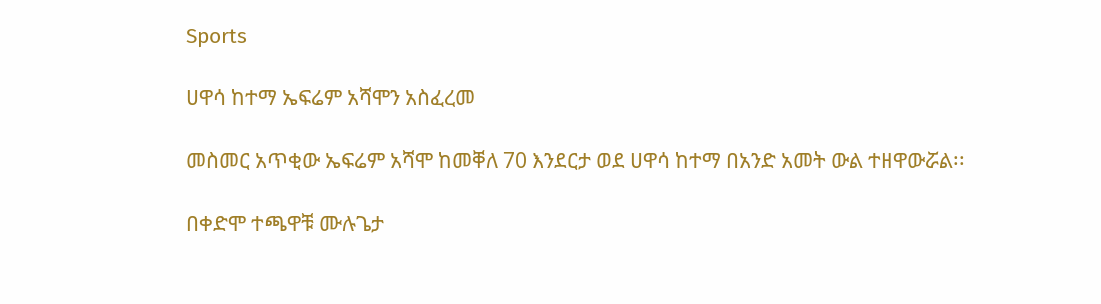Sports

ሀዋሳ ከተማ ኤፍሬም አሻሞን አስፈረመ

መስመር አጥቂው ኤፍሬም አሻሞ ከመቐለ 70 እንደርታ ወደ ሀዋሳ ከተማ በአንድ አመት ውል ተዘዋውሯል፡፡

በቀድሞ ተጫዋቹ ሙሉጌታ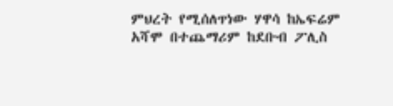ምህረት የሚሰለጥነው ሃዋሳ ከኤፍሬም አሻሞ በተጨማሪም ከደቡብ ፖሊስ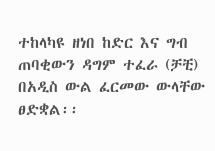ተከላካዩ ዘነበ ከድር እና ግብ ጠባቂውን ዳግም ተፈራ (ቻቺ) በአዲስ ውል ፈርመው ውላቸው ፀድቋል፡፡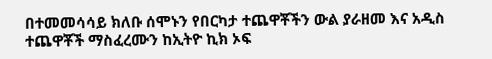በተመመሳሳይ ክለቡ ሰሞኑን የበርካታ ተጨዋቾችን ውል ያራዘመ እና አዲስ ተጨዋቾች ማስፈረሙን ከኢትዮ ኪክ ኦፍ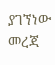ያገኘነው መረጃ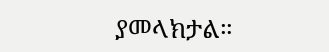ያመላክታል።